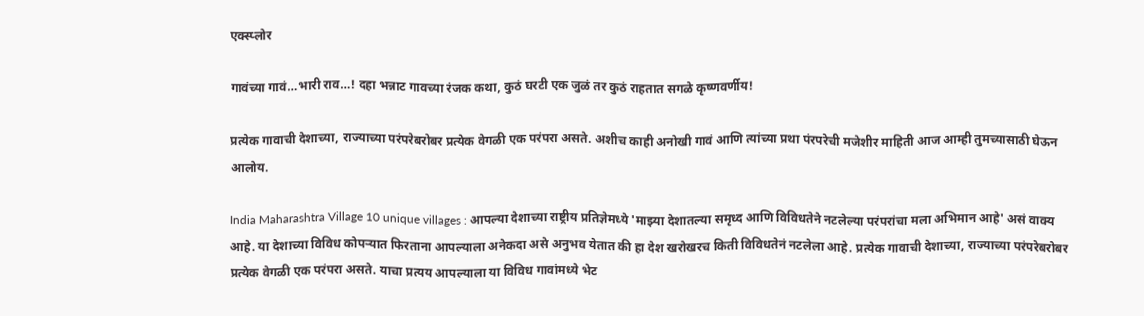एक्स्प्लोर

गावंच्या गावं…भारी राव…! दहा भन्नाट गावच्या रंजक कथा, कुठं घरटी एक जुळं तर कुठं राहतात सगळे कृष्णवर्णीय!

प्रत्येक गावाची देशाच्या, राज्याच्या परंपरेबरोबर प्रत्येक वेगळी एक परंपरा असते. अशीच काही अनोखी गावं आणि त्यांच्या प्रथा पंरपरेची मजेशीर माहिती आज आम्ही तुमच्यासाठी घेऊन आलोय.

India Maharashtra Village 10 unique villages : आपल्या देशाच्या राष्ट्रीय प्रतिज्ञेमध्ये 'माझ्या देशातल्या समृध्द आणि विविधतेने नटलेल्या परंपरांचा मला अभिमान आहे' असं वाक्य आहे. या देशाच्या विविध कोपऱ्यात फिरताना आपल्याला अनेकदा असे अनुभव येतात की हा देश खरोखरच किती विविधतेनं नटलेला आहे. प्रत्येक गावाची देशाच्या, राज्याच्या परंपरेबरोबर प्रत्येक वेगळी एक परंपरा असते. याचा प्रत्यय आपल्याला या विविध गावांमध्ये भेट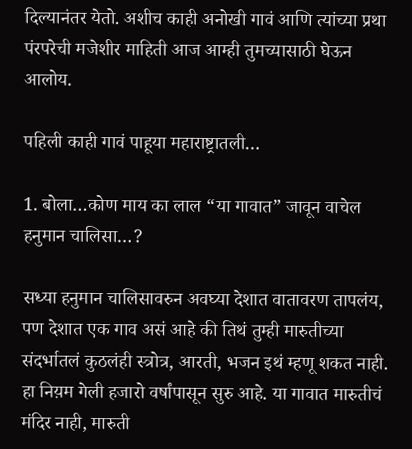दिल्यानंतर येतो. अशीच काही अनोखी गावं आणि त्यांच्या प्रथा पंरपरेची मजेशीर माहिती आज आम्ही तुमच्यासाठी घेऊन आलोय.

पहिली काही गावं पाहूया महाराष्ट्रातली…

1. बोला…कोण माय का लाल “या गावात” जावून वाचेल हनुमान चालिसा…?

सध्या हनुमान चालिसावरुन अवघ्या देशात वातावरण तापलंय, पण देशात एक गाव असं आहे की तिथं तुम्ही मारुतीच्या संदर्भातलं कुठलंही स्त्रोत्र, आरती, भजन इथं म्हणू शकत नाही. हा निय़म गेली हजारो वर्षांपासून सुरु आहे. या गावात मारुतीचं मंदिर नाही, मारुती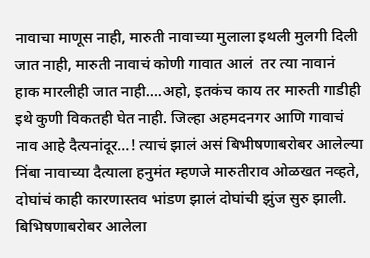नावाचा माणूस नाही, मारुती नावाच्या मुलाला इथली मुलगी दिली जात नाही, मारुती नावाचं कोणी गावात आलं  तर त्या नावानं हाक मारलीही जात नाही….अहो, इतकंच काय तर मारुती गाडीही इथे कुणी विकतही घेत नाही. जिल्हा अहमदनगर आणि गावाचं नाव आहे दैत्यनांदूर…! त्याचं झालं असं बिभीषणाबरोबर आलेल्या निंबा नावाच्या दैत्याला हनुमंत म्हणजे मारुतीराव ओळखत नव्हते, दोघांचं काही कारणास्तव भांडण झालं दोघांची झुंज सुरु झाली. बिभिषणाबरोबर आलेला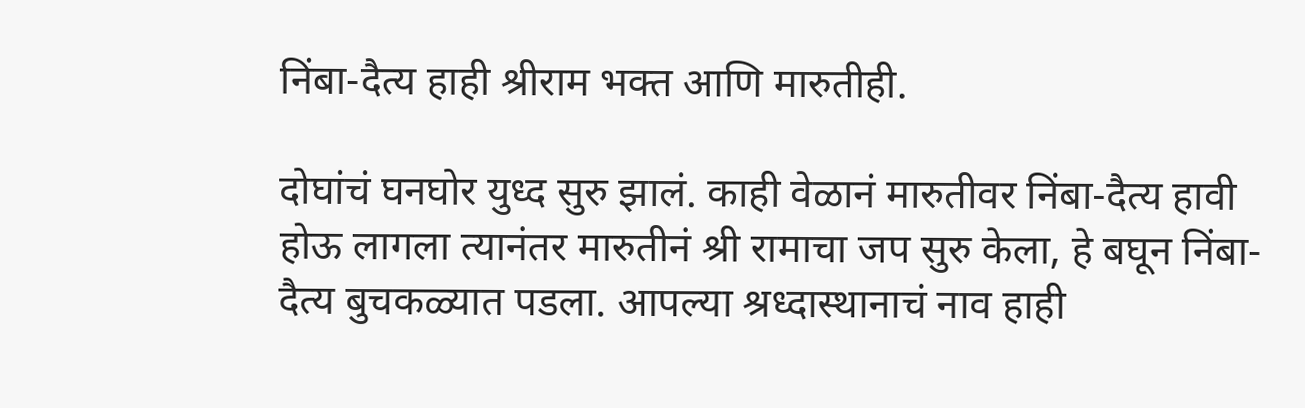निंबा-दैत्य हाही श्रीराम भक्त आणि मारुतीही.

दोघांचं घनघोर युध्द सुरु झालं. काही वेळानं मारुतीवर निंबा-दैत्य हावी होऊ लागला त्यानंतर मारुतीनं श्री रामाचा जप सुरु केला, हे बघून निंबा-दैत्य बुचकळ्यात पडला. आपल्या श्रध्दास्थानाचं नाव हाही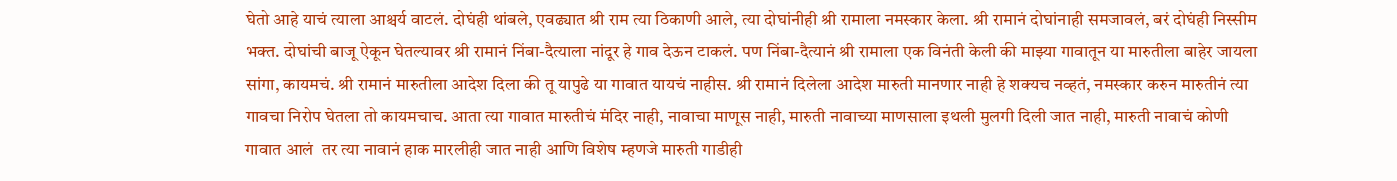घेतो आहे याचं त्याला आश्चर्य वाटलं. दोघंही थांबले, एवढ्यात श्री राम त्या ठिकाणी आले, त्या दोघांनीही श्री रामाला नमस्कार केला. श्री रामानं दोघांनाही समजावलं, बरं दोघंही निस्सीम भक्त. दोघांची बाजू ऐकून घेतल्यावर श्री रामानं निंबा-दैत्याला नांदूर हे गाव देऊन टाकलं. पण निंबा-दैत्यानं श्री रामाला एक विनंती केली की माझ्या गावातून या मारुतीला बाहेर जायला सांगा, कायमचं. श्री रामानं मारुतीला आदेश दिला की तू यापुढे या गावात यायचं नाहीस. श्री रामानं दिलेला आदेश मारुती मानणार नाही हे शक्यच नव्हतं, नमस्कार करुन मारुतीनं त्या गावचा निरोप घेतला तो कायमचाच. आता त्या गावात मारुतीचं मंदिर नाही, नावाचा माणूस नाही, मारुती नावाच्या माणसाला इथली मुलगी दिली जात नाही, मारुती नावाचं कोणी गावात आलं  तर त्या नावानं हाक मारलीही जात नाही आणि विशेष म्हणजे मारुती गाडीही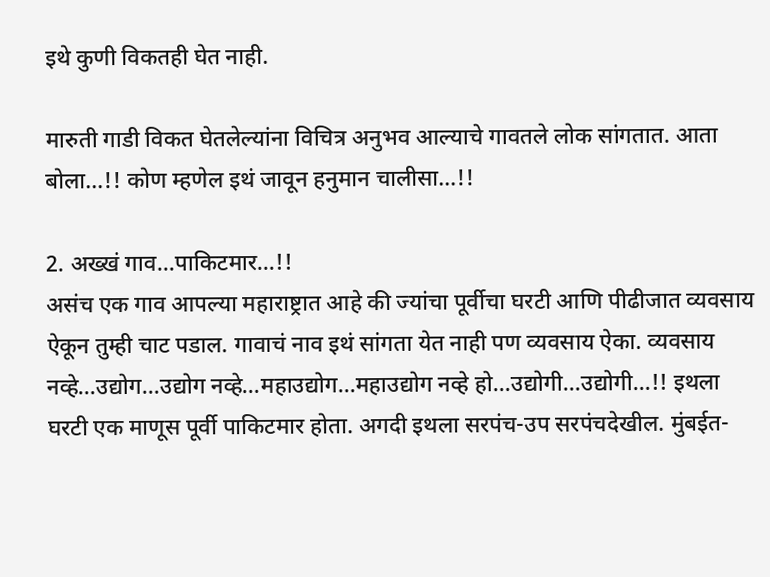इथे कुणी विकतही घेत नाही.

मारुती गाडी विकत घेतलेल्यांना विचित्र अनुभव आल्याचे गावतले लोक सांगतात. आता बोला…!! कोण म्हणेल इथं जावून हनुमान चालीसा…!!

2. अख्खं गाव…पाकिटमार…!!
असंच एक गाव आपल्या महाराष्ट्रात आहे की ज्यांचा पूर्वीचा घरटी आणि पीढीजात व्यवसाय ऐकून तुम्ही चाट पडाल. गावाचं नाव इथं सांगता येत नाही पण व्यवसाय ऐका. व्यवसाय नव्हे…उद्योग…उद्योग नव्हे…महाउद्योग…महाउद्योग नव्हे हो…उद्योगी…उद्योगी…!! इथला घरटी एक माणूस पूर्वी पाकिटमार होता. अगदी इथला सरपंच-उप सरपंचदेखील. मुंबईत-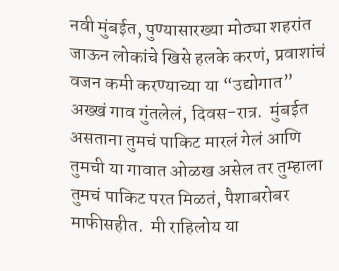नवी मुंबईत, पुण्यासारख्या मोठ्या शहरांत जाऊन लोकांचे खिसे हलके करणं, प्रवाशांचं वजन कमी करण्याच्या या “उद्योगात” अख्खं गाव गुंतलेलं, दिवस-रात्र.  मुंबईत असताना तुमचं पाकिट मारलं गेलं आणि तुमची या गावात ओळख असेल तर तुम्हाला तुमचं पाकिट परत मिळतं, पैशाबरोबर माफीसहीत.  मी राहिलोय या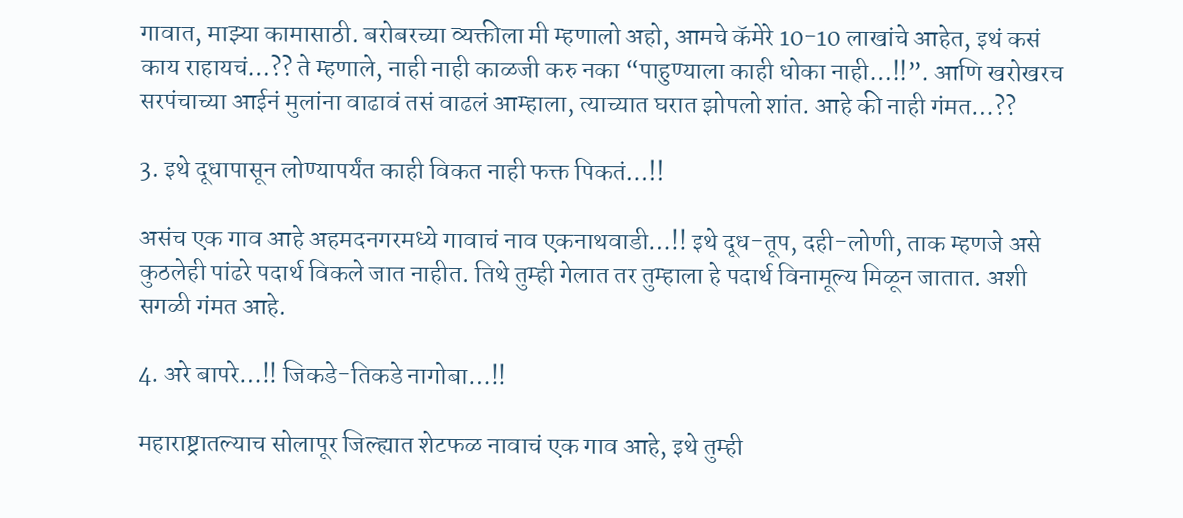गावात, माझ्या कामासाठी. बरोबरच्या व्यक्तीला मी म्हणालो अहो, आमचे कॅमेरे 10-10 लाखांचे आहेत, इथं कसं काय राहायचं…?? ते म्हणाले, नाही नाही काळजी करु नका “पाहुण्याला काही धोका नाही…!!”. आणि खरोखरच सरपंचाच्या आईनं मुलांना वाढावं तसं वाढलं आम्हाला, त्याच्यात घरात झोपलो शांत. आहे की नाही गंमत…??

3. इथे दूधापासून लोण्यापर्यंत काही विकत नाही फक्त पिकतं…!!

असंच एक गाव आहे अहमदनगरमध्ये गावाचं नाव एकनाथवाडी…!! इथे दूध-तूप, दही-लोणी, ताक म्हणजे असे कुठलेही पांढरे पदार्थ विकले जात नाहीत. तिथे तुम्ही गेलात तर तुम्हाला हे पदार्थ विनामूल्य मिळून जातात. अशी सगळी गंमत आहे.

4. अरे बापरे…!! जिकडे-तिकडे नागोबा…!!

महाराष्ट्रातल्याच सोलापूर जिल्ह्यात शेटफळ नावाचं एक गाव आहे, इथे तुम्ही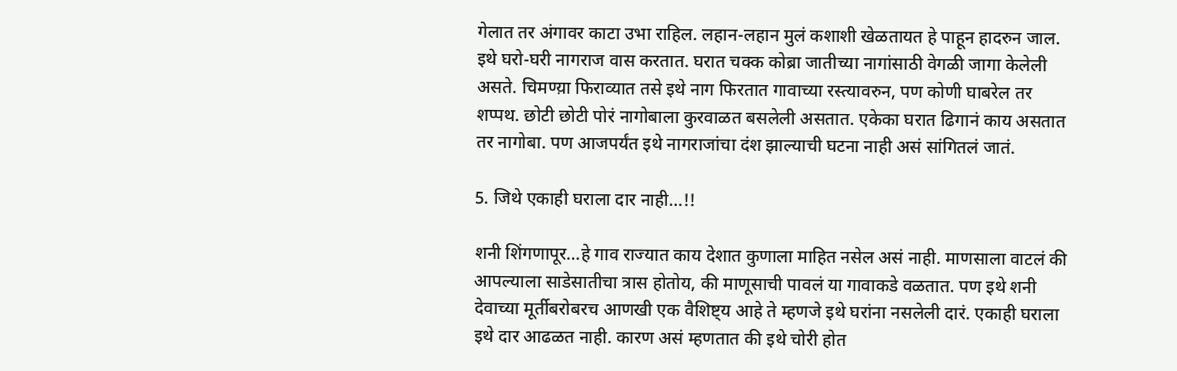गेलात तर अंगावर काटा उभा राहिल. लहान-लहान मुलं कशाशी खेळतायत हे पाहून हादरुन जाल. इथे घरो-घरी नागराज वास करतात. घरात चक्क कोब्रा जातीच्या नागांसाठी वेगळी जागा केलेली असते. चिमण्य़ा फिराव्यात तसे इथे नाग फिरतात गावाच्या रस्त्यावरुन, पण कोणी घाबरेल तर शप्पथ. छोटी छोटी पोरं नागोबाला कुरवाळत बसलेली असतात. एकेका घरात ढिगानं काय असतात तर नागोबा. पण आजपर्यंत इथे नागराजांचा दंश झाल्याची घटना नाही असं सांगितलं जातं.

5. जिथे एकाही घराला दार नाही…!!

शनी शिंगणापूर…हे गाव राज्यात काय देशात कुणाला माहित नसेल असं नाही. माणसाला वाटलं की आपल्याला साडेसातीचा त्रास होतोय, की माणूसाची पावलं या गावाकडे वळतात. पण इथे शनी देवाच्या मूर्तीबरोबरच आणखी एक वैशिष्ट्य आहे ते म्हणजे इथे घरांना नसलेली दारं. एकाही घराला इथे दार आढळत नाही. कारण असं म्हणतात की इथे चोरी होत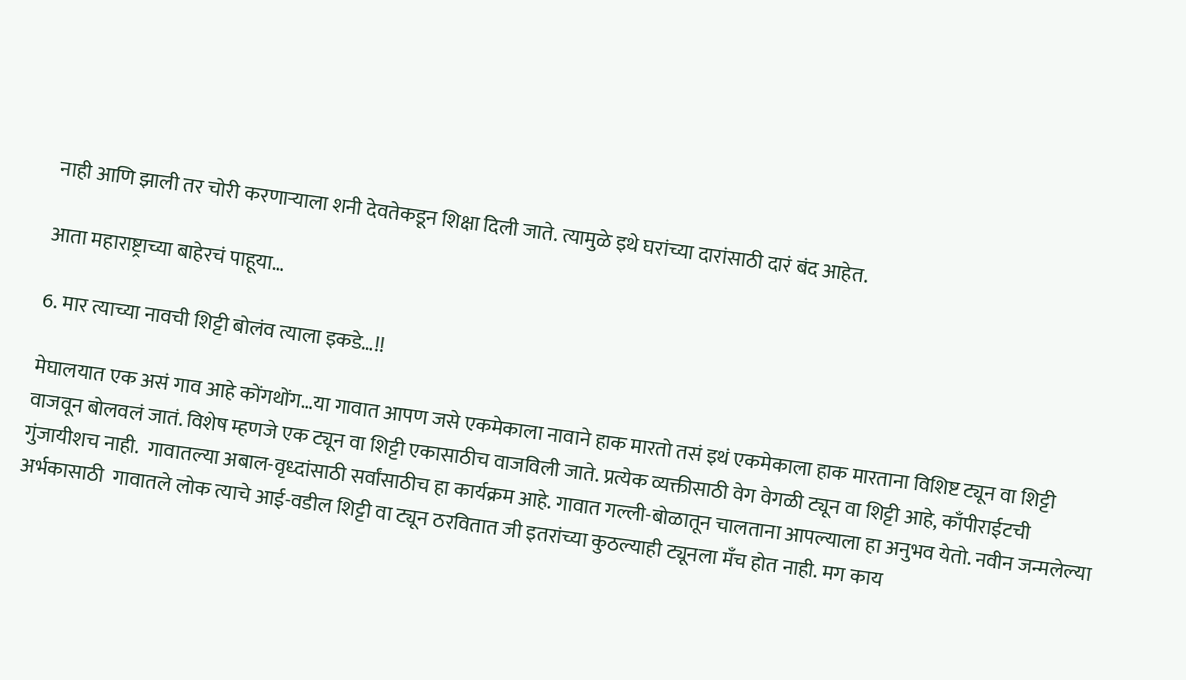नाही आणि झाली तर चोरी करणाऱ्याला शनी देवतेकडून शिक्षा दिली जाते. त्यामुळे इथे घरांच्या दारांसाठी दारं बंद आहेत.

आता महाराष्ट्राच्या बाहेरचं पाहूया…

6. मार त्याच्या नावची शिट्टी बोलंव त्याला इकडे…!!

मेघालयात एक असं गाव आहे कोंगथोंग…या गावात आपण जसे एकमेकाला नावाने हाक मारतो तसं इथं एकमेकाला हाक मारताना विशिष्ट ट्यून वा शिट्टी वाजवून बोलवलं जातं. विशेष म्हणजे एक ट्यून वा शिट्टी एकासाठीच वाजविली जाते. प्रत्येक व्यक्तीसाठी वेग वेगळी ट्यून वा शिट्टी आहे, काँपीराईटची गुंजायीशच नाही.  गावातल्या अबाल-वृध्दांसाठी सर्वांसाठीच हा कार्यक्रम आहे. गावात गल्ली-बोळातून चालताना आपल्याला हा अनुभव येतो. नवीन जन्मलेल्या अर्भकासाठी  गावातले लोक त्याचे आई-वडील शिट्टी वा ट्यून ठरवितात जी इतरांच्या कुठल्याही ट्यूनला मँच होत नाही. मग काय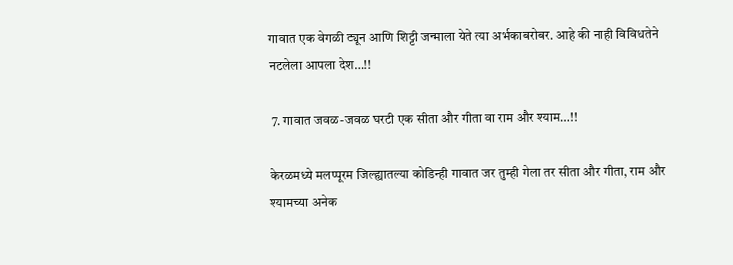गावात एक वेगळी ट्यून आणि शिट्टी जन्माला येते त्या अर्भकाबरोबर. आहे की नाही विविधतेने नटलेला आपला देश…!!

 7. गावात जवळ-जवळ घरटी एक सीता और गीता वा राम और श्याम…!!

केरळमध्ये मलप्पूरम जिल्ह्यातल्या कोडिन्ही गावात जर तुम्ही गेला तर सीता और गीता, राम और श्यामच्या अनेक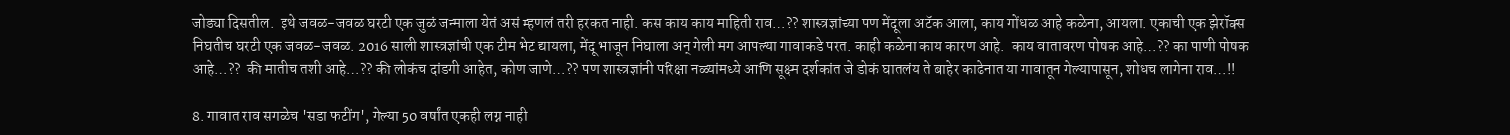जोड्या दिसतील.  इथे जवळ-जवळ घरटी एक जुळं जन्माला येतं असं म्हणलं तरी हरकत नाही. कस काय काय माहिती राव…?? शास्त्रज्ञांच्या पण मेंदूला अटॅक आला, काय गोंधळ आहे कळेना, आयला. एकाची एक झेरॉक्स निघतीच घरटी एक जवळ-जवळ. 2016 साली शास्त्रज्ञांची एक टीम भेट द्यायला, मेंदू भाजून निघाला अन् गेली मग आपल्या गावाकडे परत. काही कळेना काय कारण आहे.  काय वातावरण पोषक आहे…?? का पाणी पोषक आहे…??  की मातीच तशी आहे…?? की लोकंच दांडगी आहेत, कोण जाणे…?? पण शास्त्रज्ञांनी परिक्षा नळ्यांमध्ये आणि सूक्ष्म दर्शकांत जे डोकं घातलंय ते बाहेर काढेनात या गावातून गेल्यापासून, शोधच लागेना राव…!!

8. गावात राव सगळेच 'सडा फटींग', गेल्या 50 वर्षांत एकही लग्न नाही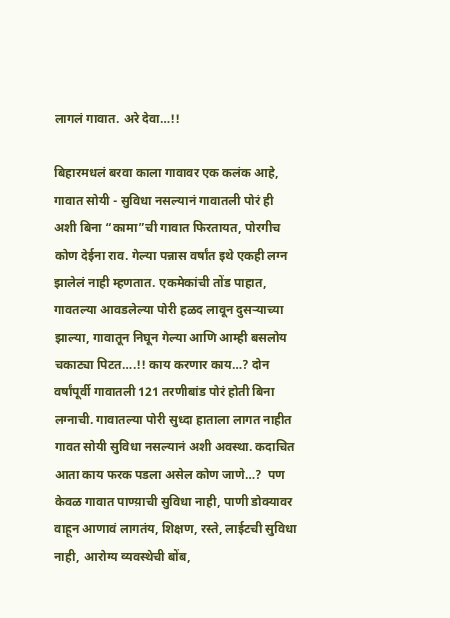लागलं गावात. अरे देवा…!!

बिहारमधलं बरवा काला गावावर एक कलंक आहे, गावात सोयी - सुविधा नसल्यानं गावातली पोरं ही अशी बिना “कामा”ची गावात फिरतायत, पोरगीच कोण देईना राव. गेल्या पन्नास वर्षांत इथे एकही लग्न झालेलं नाही म्हणतात. एकमेकांची तोंड पाहात, गावतल्या आवडलेल्या पोरी हळद लावून दुसऱ्याच्या झाल्या, गावातून निघून गेल्या आणि आम्ही बसलोय चकाट्या पिटत….!! काय करणार काय…? दोन वर्षांपूर्वी गावातली 121 तरणीबांड पोरं होती बिना लग्नाची. गावातल्या पोरी सुध्दा हाताला लागत नाहीत गावत सोयी सुविधा नसल्यानं अशी अवस्था. कदाचित आता काय फरक पडला असेल कोण जाणे…?  पण केवळ गावात पाण्य़ाची सुविधा नाही, पाणी डोक्यावर वाहून आणावं लागतंय, शिक्षण, रस्ते, लाईटची सुविधा नाही, आरोग्य व्यवस्थेची बोंब,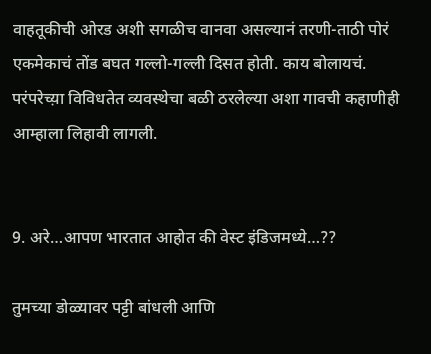वाहतूकीची ओरड अशी सगळीच वानवा असल्यानं तरणी-ताठी पोरं एकमेकाचं तोंड बघत गल्लो-गल्ली दिसत होती. काय बोलायचं. परंपरेच्य़ा विविधतेत व्यवस्थेचा बळी ठरलेल्या अशा गावची कहाणीही आम्हाला लिहावी लागली.


9. अरे…आपण भारतात आहोत की वेस्ट इंडिजमध्ये…??

तुमच्या डोळ्यावर पट्टी बांधली आणि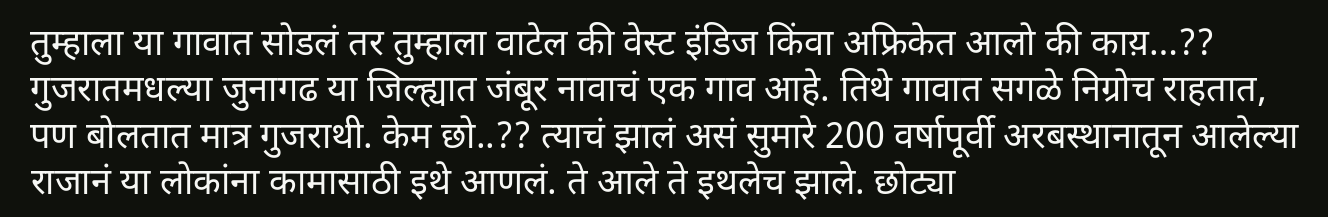तुम्हाला या गावात सोडलं तर तुम्हाला वाटेल की वेस्ट इंडिज किंवा अफ्रिकेत आलो की काय़…?? गुजरातमधल्या जुनागढ या जिल्ह्यात जंबूर नावाचं एक गाव आहे. तिथे गावात सगळे निग्रोच राहतात, पण बोलतात मात्र गुजराथी. केम छो..?? त्याचं झालं असं सुमारे 200 वर्षापूर्वी अरबस्थानातून आलेल्या राजानं या लोकांना कामासाठी इथे आणलं. ते आले ते इथलेच झाले. छोट्या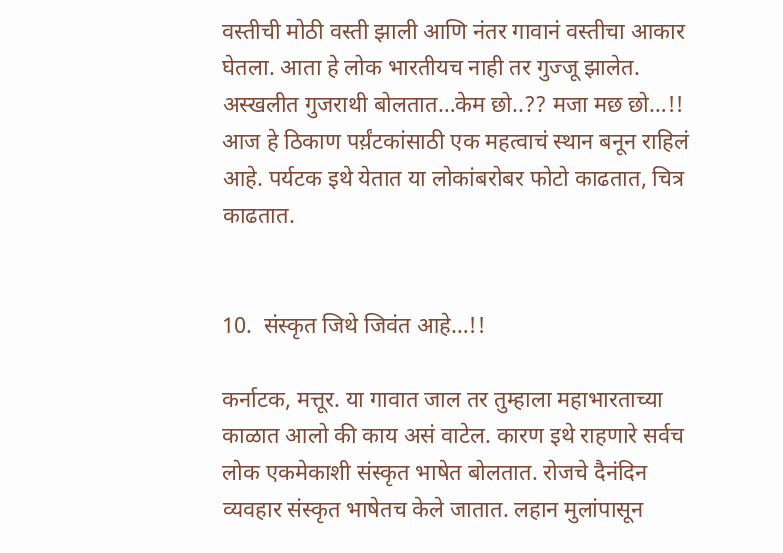वस्तीची मोठी वस्ती झाली आणि नंतर गावानं वस्तीचा आकार घेतला. आता हे लोक भारतीयच नाही तर गुज्जू झालेत. अस्खलीत गुजराथी बोलतात…केम छो..?? मजा मछ छो…!! आज हे ठिकाण पर्य़ंटकांसाठी एक महत्वाचं स्थान बनून राहिलं आहे. पर्यटक इथे येतात या लोकांबरोबर फोटो काढतात, चित्र काढतात.


10.  संस्कृत जिथे जिवंत आहे…!!

कर्नाटक, मत्तूर. या गावात जाल तर तुम्हाला महाभारताच्या काळात आलो की काय असं वाटेल. कारण इथे राहणारे सर्वच लोक एकमेकाशी संस्कृत भाषेत बोलतात. रोजचे दैनंदिन व्यवहार संस्कृत भाषेतच केले जातात. लहान मुलांपासून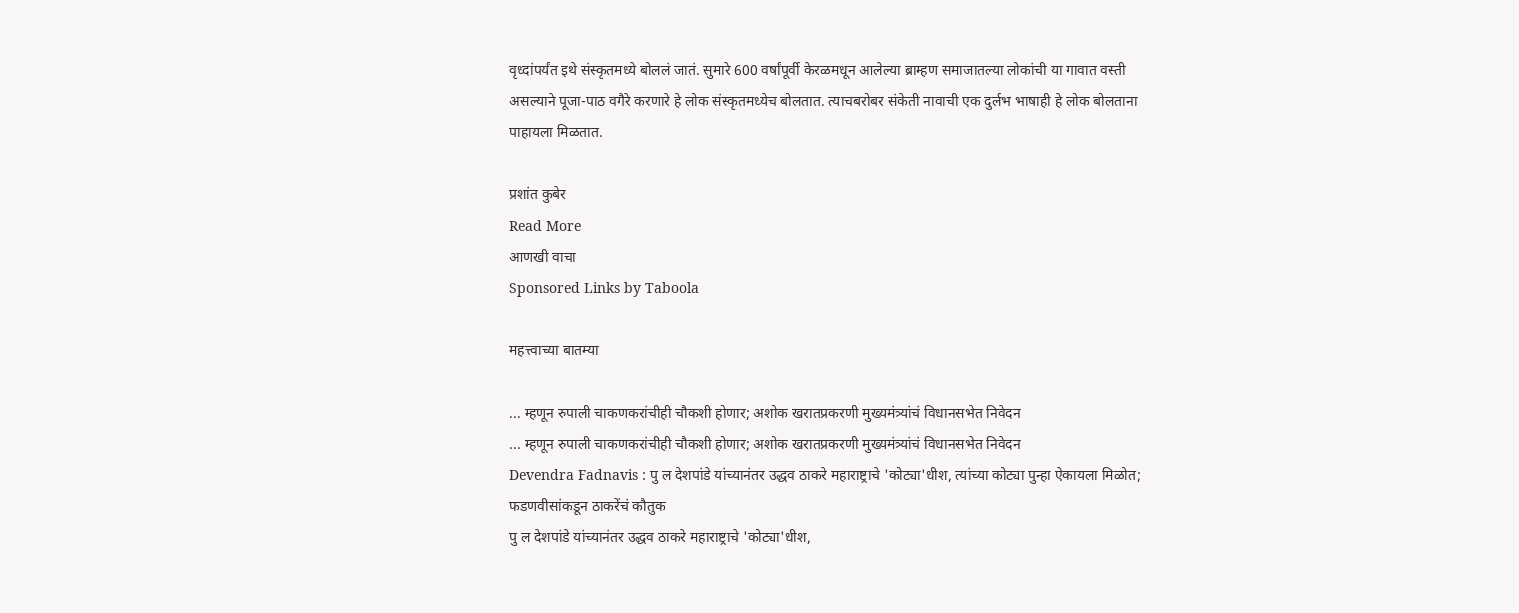वृध्दांपर्यंत इथे संस्कृतमध्ये बोललं जातं. सुमारे 600 वर्षांपूर्वी केरळमधून आलेल्या ब्राम्हण समाजातल्या लोकांची या गावात वस्ती असल्याने पूजा-पाठ वगैरे करणारे हे लोक संस्कृतमध्येच बोलतात. त्याचबरोबर संकेती नावाची एक दुर्लभ भाषाही हे लोक बोलताना पाहायला मिळतात.

प्रशांत कुबेर
Read More
आणखी वाचा
Sponsored Links by Taboola

महत्त्वाच्या बातम्या

... म्हणून रुपाली चाकणकरांचीही चौकशी होणार; अशोक खरातप्रकरणी मुख्यमंत्र्यांचं विधानसभेत निवेदन
... म्हणून रुपाली चाकणकरांचीही चौकशी होणार; अशोक खरातप्रकरणी मुख्यमंत्र्यांचं विधानसभेत निवेदन
Devendra Fadnavis : पु ल देशपांडे यांच्यानंतर उद्धव ठाकरे महाराष्ट्राचे 'कोट्या'धीश, त्यांच्या कोट्या पुन्हा ऐकायला मिळोत; फडणवीसांकडून ठाकरेंचं कौतुक
पु ल देशपांडे यांच्यानंतर उद्धव ठाकरे महाराष्ट्राचे 'कोट्या'धीश,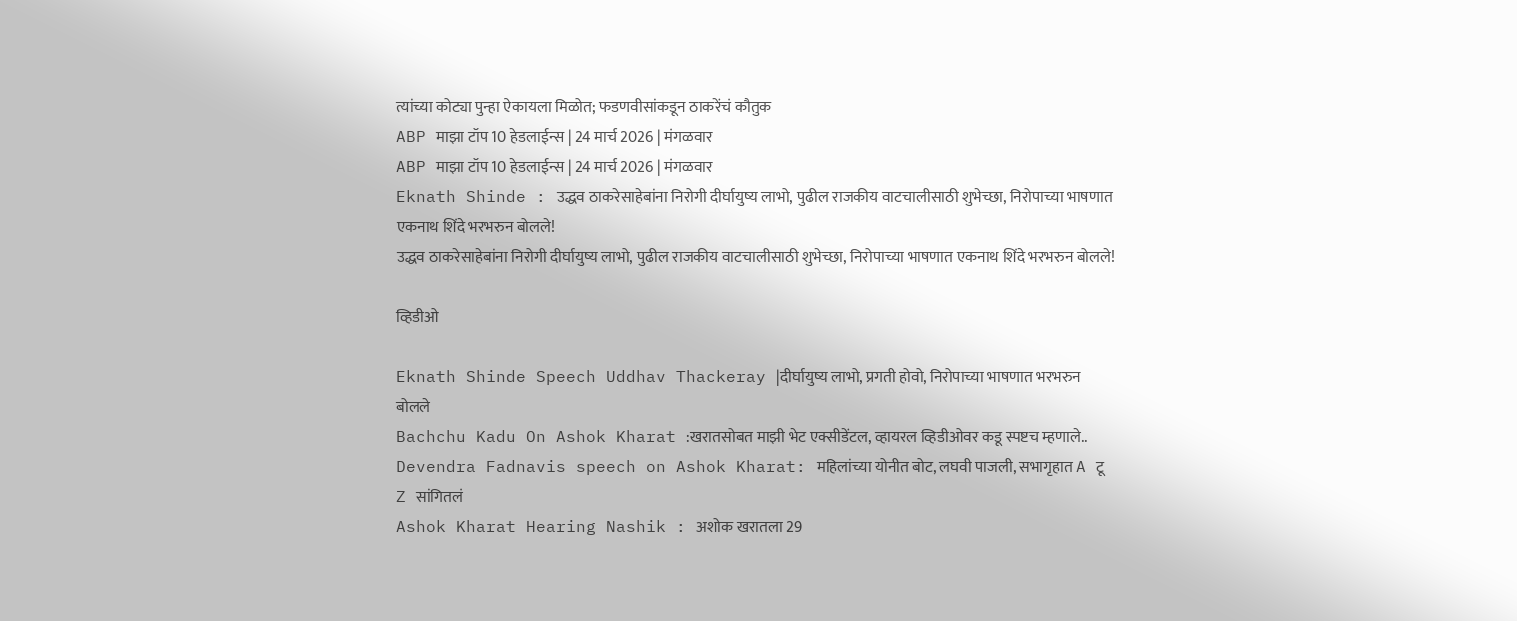त्यांच्या कोट्या पुन्हा ऐकायला मिळोत; फडणवीसांकडून ठाकरेंचं कौतुक
ABP माझा टॉप 10 हेडलाईन्स | 24 मार्च 2026 | मंगळवार
ABP माझा टॉप 10 हेडलाईन्स | 24 मार्च 2026 | मंगळवार
Eknath Shinde : उद्धव ठाकरेसाहेबांना निरोगी दीर्घायुष्य लाभो, पुढील राजकीय वाटचालीसाठी शुभेच्छा, निरोपाच्या भाषणात एकनाथ शिंदे भरभरुन बोलले!
उद्धव ठाकरेसाहेबांना निरोगी दीर्घायुष्य लाभो, पुढील राजकीय वाटचालीसाठी शुभेच्छा, निरोपाच्या भाषणात एकनाथ शिंदे भरभरुन बोलले!

व्हिडीओ

Eknath Shinde Speech Uddhav Thackeray |दीर्घायुष्य लाभो, प्रगती होवो, निरोपाच्या भाषणात भरभरुन बोलले
Bachchu Kadu On Ashok Kharat :खरातसोबत माझी भेट एक्सीडेंटल, व्हायरल व्हिडीओवर कडू स्पष्टच म्हणाले..
Devendra Fadnavis speech on Ashok Kharat: महिलांच्या योनीत बोट, लघवी पाजली, सभागृहात A टू Z सांगितलं
Ashok Kharat Hearing Nashik : अशोक खरातला 29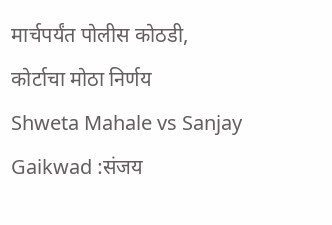मार्चपर्यंत पोलीस कोठडी, कोर्टाचा मोठा निर्णय
Shweta Mahale vs Sanjay Gaikwad :संजय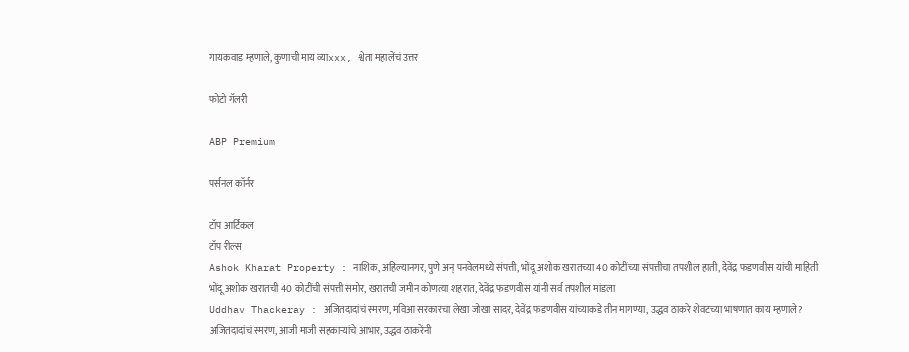गायकवाड म्हणाले, कुणाची माय व्याxxx, श्वेता महालेंचं उत्तर

फोटो गॅलरी

ABP Premium

पर्सनल कॉर्नर

टॉप आर्टिकल
टॉप रील्स
Ashok Kharat Property : नाशिक, अहिल्यानगर, पुणे अन् पनवेलमध्ये संपत्ती, भोंदू अशोक खरातच्या 40 कोटींच्या संपत्तीचा तपशील हाती, देवेंद्र फडणवीस यांची माहिती
भोंदू अशोक खरातची 40 कोटींची संपत्ती समोर, खरातची जमीन कोणत्या शहरात, देवेंद्र फडणवीस यांनी सर्व तपशील मांडला
Uddhav Thackeray : अजितदादांचं स्मरण, मविआ सरकारचा लेखा जोखा सादर, देवेंद्र फडणवीस यांच्याकडे तीन मागण्या, उद्धव ठाकरे शेवटच्या भाषणात काय म्हणाले?
अजितदादांचं स्मरण, आजी माजी सहकाऱ्यांचे आभार, उद्धव ठाकरेंनी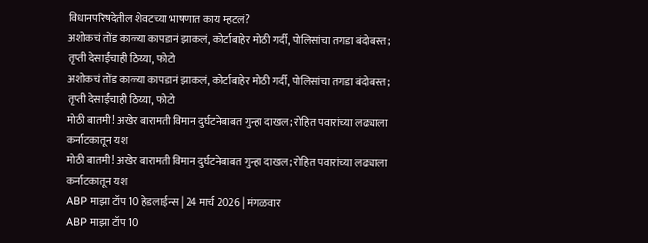विधानपरिषदेतील शेवटच्या भाषणात काय म्हटलं?
अशोकचं तोंड काळ्या कापडानं झाकलं, कोर्टाबाहेर मोठी गर्दी, पोलिसांचा तगडा बंदोबस्त; तृप्ती देसाईंचाही ठिय्या, फोटो
अशोकचं तोंड काळ्या कापडानं झाकलं, कोर्टाबाहेर मोठी गर्दी, पोलिसांचा तगडा बंदोबस्त; तृप्ती देसाईंचाही ठिय्या, फोटो
मोठी बातमी! अखेर बारामती विमान दुर्घटनेबाबत गुन्हा दाखल; रोहित पवारांच्या लढ्याला कर्नाटकातून यश
मोठी बातमी! अखेर बारामती विमान दुर्घटनेबाबत गुन्हा दाखल; रोहित पवारांच्या लढ्याला कर्नाटकातून यश
ABP माझा टॉप 10 हेडलाईन्स | 24 मार्च 2026 | मंगळवार
ABP माझा टॉप 10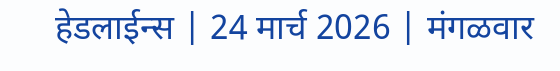हेडलाईन्स | 24 मार्च 2026 | मंगळवार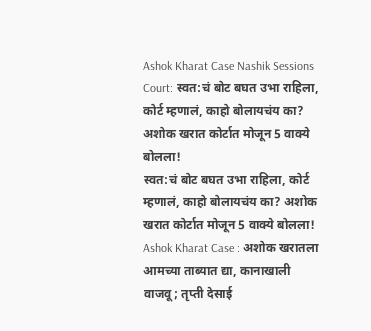Ashok Kharat Case Nashik Sessions Court: स्वत:चं बोट बघत उभा राहिला, कोर्ट म्हणालं, काहो बोलायचंय का? अशोक खरात कोर्टात मोजून 5 वाक्ये बोलला!
स्वत:चं बोट बघत उभा राहिला, कोर्ट म्हणालं, काहो बोलायचंय का? अशोक खरात कोर्टात मोजून 5 वाक्ये बोलला!
Ashok Kharat Case : अशोक खरातला आमच्या ताब्यात द्या, कानाखाली वाजवू; तृप्ती देसाई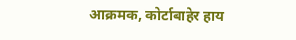आक्रमक, कोर्टाबाहेर हाय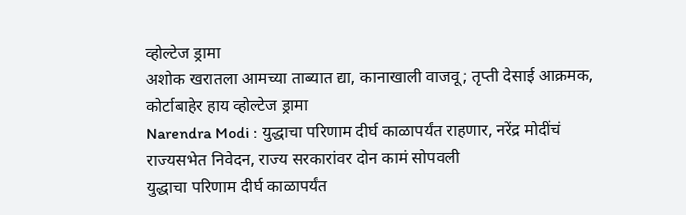व्होल्टेज ड्रामा
अशोक खरातला आमच्या ताब्यात द्या, कानाखाली वाजवू; तृप्ती देसाई आक्रमक, कोर्टाबाहेर हाय व्होल्टेज ड्रामा
Narendra Modi : युद्धाचा परिणाम दीर्घ काळापर्यंत राहणार, नरेंद्र मोदींचं राज्यसभेत निवेदन, राज्य सरकारांवर दोन कामं सोपवली
युद्धाचा परिणाम दीर्घ काळापर्यंत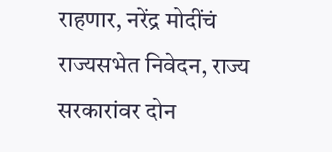राहणार, नरेंद्र मोदींचं राज्यसभेत निवेदन, राज्य सरकारांवर दोन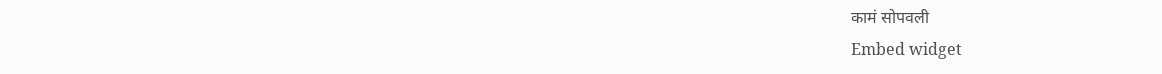कामं सोपवली
Embed widget